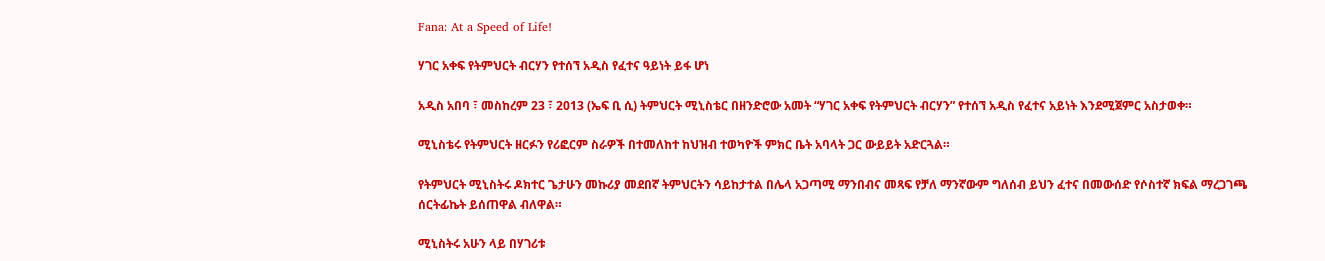Fana: At a Speed of Life!

ሃገር አቀፍ የትምህርት ብርሃን የተሰኘ አዲስ የፈተና ዓይነት ይፋ ሆነ

አዲስ አበባ ፣ መስከረም 23 ፣ 2013 (ኤፍ ቢ ሲ) ትምህርት ሚኒስቴር በዘንድሮው አመት “ሃገር አቀፍ የትምህርት ብርሃን” የተሰኘ አዲስ የፈተና አይነት እንደሚጀምር አስታወቀ።

ሚኒስቴሩ የትምህርት ዘርፉን የሪፎርም ስራዎች በተመለከተ ከህዝብ ተወካዮች ምክር ቤት አባላት ጋር ውይይት አድርጓል።

የትምህርት ሚኒስትሩ ዶክተር ጌታሁን መኩሪያ መደበኛ ትምህርትን ሳይከታተል በሌላ አጋጣሚ ማንበብና መጻፍ የቻለ ማንኛውም ግለሰብ ይህን ፈተና በመውሰድ የሶስተኛ ክፍል ማረጋገጫ ሰርትፊኬት ይሰጠዋል ብለዋል።

ሚኒስትሩ አሁን ላይ በሃገሪቱ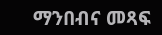ማንበብና መጻፍ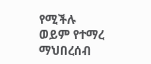የሚችሉ ወይም የተማረ ማህበረሰብ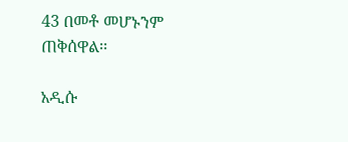43 በመቶ መሆኑንም ጠቅሰዋል፡፡

አዲሱ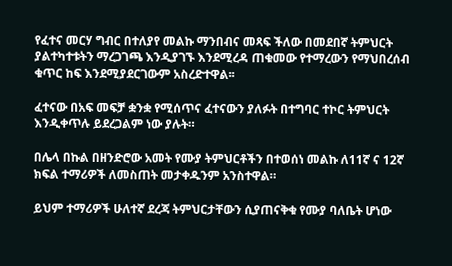የፈተና መርሃ ግብር በተለያየ መልኩ ማንበብና መጻፍ ችለው በመደበኛ ትምህርት ያልተካተቱትን ማረጋገጫ እንዲያገኙ እንደሚረዳ ጠቁመው የተማረውን የማህበረሰብ ቁጥር ከፍ እንደሚያደርገውም አስረድተዋል፡፡

ፈተናው በአፍ መፍቻ ቋንቋ የሚሰጥና ፈተናውን ያለፉት በተግባር ተኮር ትምህርት እንዲቀጥሉ ይደረጋልም ነው ያሉት።

በሌላ በኩል በዘንድሮው አመት የሙያ ትምህርቶችን በተወሰነ መልኩ ለ11ኛ ና 12ኛ ክፍል ተማሪዎች ለመስጠት መታቀዱንም አንስተዋል።

ይህም ተማሪዎች ሁለተኛ ደረጃ ትምህርታቸውን ሲያጠናቅቁ የሙያ ባለቤት ሆነው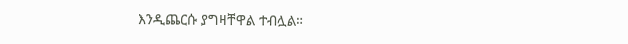እንዲጨርሱ ያግዛቸዋል ተብሏል።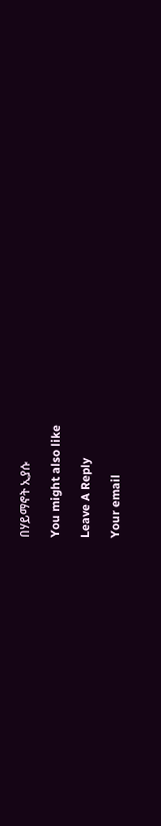በሃይማኖት ኢያሱ

You might also like

Leave A Reply

Your email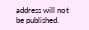address will not be published.